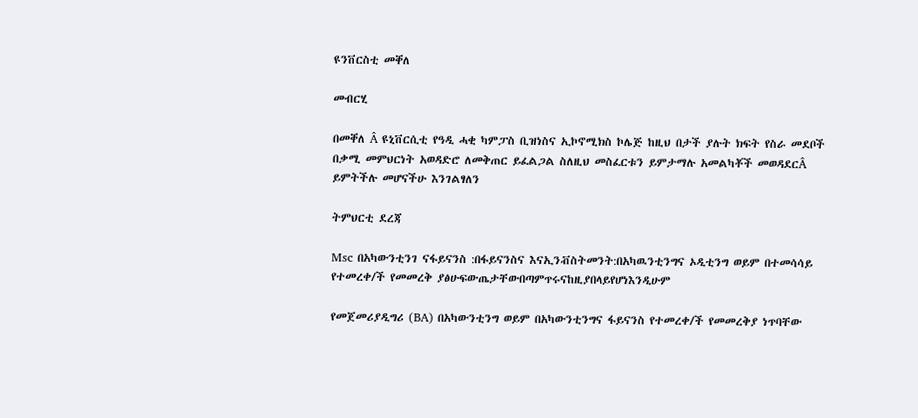ዩንቨርስቲ መቐለ

መብርሂ

በመቐለ Â ዩኒቨርሲቲ የዓዲ ሓቂ ካምፓስ ቢዝነስና ኢኮኖሚክስ ኮሌጅ ከዚህ በታች ያሉት ክፍት የስራ መደቦች በቃሚ መምህርነት አወዳድሮ ለመቅጠር ይፈልጋል ስለዚህ መስፈርቱን ይምታማሉ አመልካቾች መወዳደርÂ ይምትችሉ መሆናችሁ እንገልፃለን

ትምህርቲ ደረጃ

Msc በአካውንቲንገ ናፋይናንስ :በፋይናንስና እናኢንቭስትመንት:በአካዉንቲንግና ኦዲቲንግ ወይም በተመሳሳይ የተመረቀ/ች የመመረቅ ያፅሁፍውጤታቸውበጣምጥሩናከዚያበላይየሆነእንዲሁም

የመጀመሪያዲግሪ (BA) በአካውንቲንግ ወይም በአካውንቲንግና ፋይናንስ የተመረቀ/ች የመመረቅያ ነጥባቸው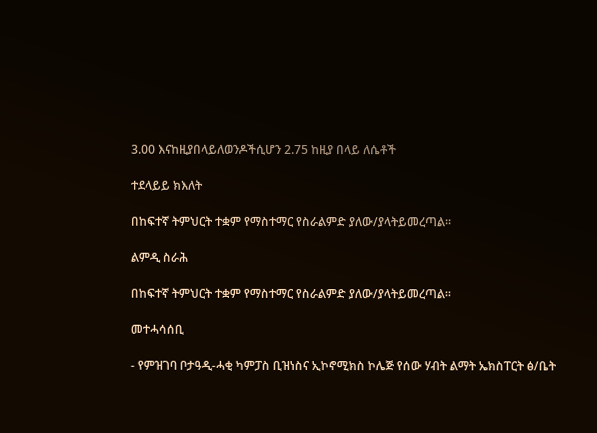3.00 እናከዚያበላይለወንዶችሲሆን 2.75 ከዚያ በላይ ለሴቶች

ተደላይይ ክእለት

በከፍተኛ ትምህርት ተቋም የማስተማር የስራልምድ ያለው/ያላትይመረጣል፡፡

ልምዲ ስራሕ

በከፍተኛ ትምህርት ተቋም የማስተማር የስራልምድ ያለው/ያላትይመረጣል፡፡

መተሓሳሰቢ

- የምዝገባ ቦታዓዲ-ሓቂ ካምፓስ ቢዝነስና ኢኮኖሚክስ ኮሌጅ የሰው ሃብት ልማት ኤክስፐርት ፅ/ቤት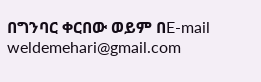በግንባር ቀርበው ወይም በE-mail weldemehari@gmail.com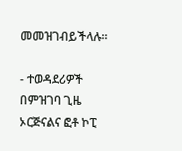መመዝገብይችላሉ፡፡

- ተወዳደሪዎች በምዝገባ ጊዜ ኦርጅናልና ፎቶ ኮፒ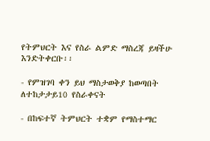የትምህርት እና የስራ ልምድ ማስረጃ ይዛችሁ እንድትቀርቡ፡፡

- የምዝገባ ቀን ይህ ማስታወቅያ ከወጣበት ለተከታታይ10 የስራቀናት

- በከፍተኛ ትምህርት ተቋም የማስተማር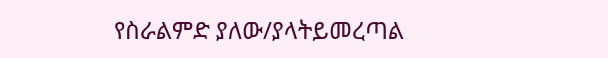የስራልምድ ያለው/ያላትይመረጣል